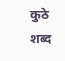कुठे शब्द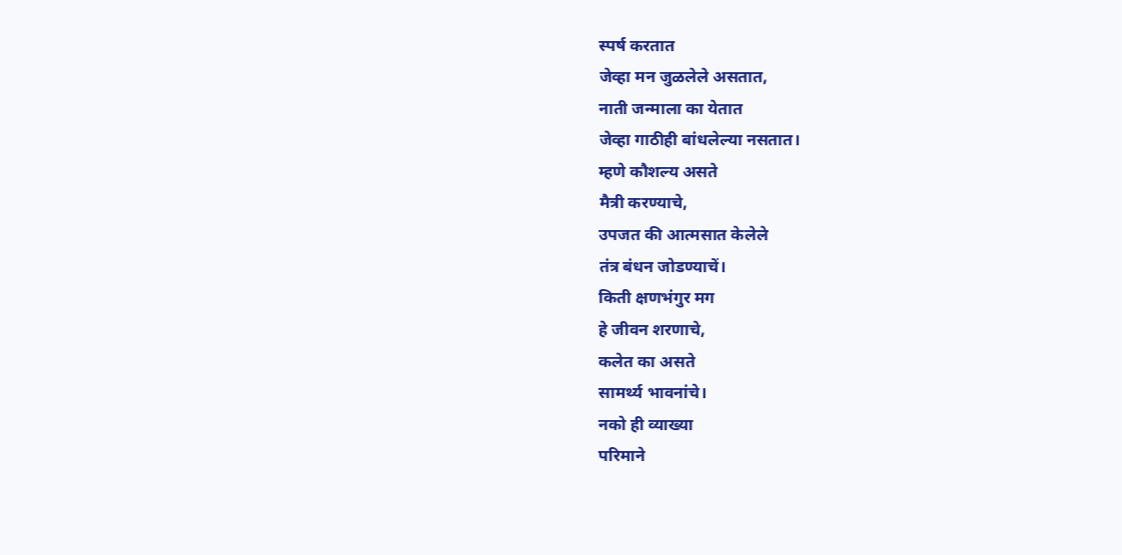स्पर्ष करतात
जेव्हा मन जुळलेले असतात,
नाती जन्माला का येतात
जेव्हा गाठीही बांधलेल्या नसतात।
म्हणे कौशल्य असते
मैत्री करण्याचे,
उपजत की आत्मसात केलेले
तंत्र बंधन जोडण्याचें।
किती क्षणभंगुर मग
हे जीवन शरणाचे,
कलेत का असते
सामर्थ्य भावनांचे।
नको ही व्याख्या
परिमाने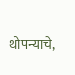थोपन्याचे,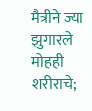मैत्रीने ज्या झुगारले
मोहही शरीराचे;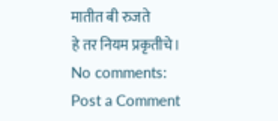मातीत बी रुजते
हे तर नियम प्रकृतीचे।
No comments:
Post a Comment